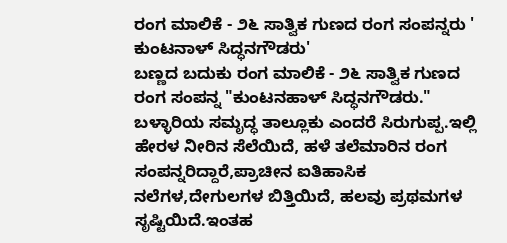ರಂಗ ಮಾಲಿಕೆ - ೨೬ ಸಾತ್ವಿಕ ಗುಣದ ರಂಗ ಸಂಪನ್ನರು ' ಕುಂಟನಾಳ್ ಸಿದ್ಧನಗೌಡರು'
ಬಣ್ಣದ ಬದುಕು ರಂಗ ಮಾಲಿಕೆ - ೨೬ ಸಾತ್ವಿಕ ಗುಣದ ರಂಗ ಸಂಪನ್ನ "ಕುಂಟನಹಾಳ್ ಸಿದ್ಧನಗೌಡರು." ಬಳ್ಳಾರಿಯ ಸಮೃದ್ಧ ತಾಲ್ಲೂಕು ಎಂದರೆ ಸಿರುಗುಪ್ಪ.ಇಲ್ಲಿ ಹೇರಳ ನೀರಿನ ಸೆಲೆಯಿದೆ, ಹಳೆ ತಲೆಮಾರಿನ ರಂಗ ಸಂಪನ್ನರಿದ್ದಾರೆ,ಪ್ರಾಚೀನ ಐತಿಹಾಸಿಕ ನಲೆಗಳ,ದೇಗುಲಗಳ ಬಿತ್ತಿಯಿದೆ, ಹಲವು ಪ್ರಥಮಗಳ ಸೃಷ್ಟಿಯಿದೆ.ಇಂತಹ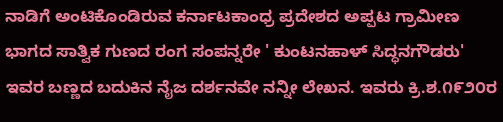ನಾಡಿಗೆ ಅಂಟಿಕೊಂಡಿರುವ ಕರ್ನಾಟಕಾಂಧ್ರ ಪ್ರದೇಶದ ಅಪ್ಪಟ ಗ್ರಾಮೀಣ ಭಾಗದ ಸಾತ್ವಿಕ ಗುಣದ ರಂಗ ಸಂಪನ್ನರೇ ' ಕುಂಟನಹಾಳ್ ಸಿದ್ಧನಗೌಡರು' ಇವರ ಬಣ್ಣದ ಬದುಕಿನ ನೈಜ ದರ್ಶನವೇ ನನ್ನೀ ಲೇಖನ. ಇವರು ಕ್ರಿ.ಶ.೧೯೨೦ರ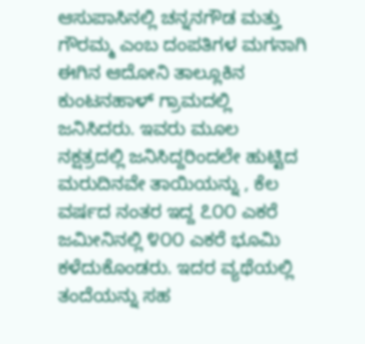ಆಸುಪಾಸಿನಲ್ಲಿ ಚನ್ನನಗೌಡ ಮತ್ತು ಗೌರಮ್ಮ ಎಂಬ ದಂಪತಿಗಳ ಮಗನಾಗಿ ಈಗಿನ ಆದೋನಿ ತಾಲ್ಲೂಕಿನ ಕುಂಟನಹಾಳ್ ಗ್ರಾಮದಲ್ಲಿ ಜನಿಸಿದರು. ಇವರು ಮೂಲ ನಕ್ಷತ್ರದಲ್ಲಿ ಜನಿಸಿದ್ದರಿಂದಲೇ ಹುಟ್ಟಿದ ಮರುದಿನವೇ ತಾಯಿಯನ್ನು , ಕೆಲ ವರ್ಷದ ನಂತರ ಇದ್ದ ೭೦೦ ಎಕರೆ ಜಮೀನಿನಲ್ಲಿ ೪೦೦ ಎಕರೆ ಭೂಮಿ ಕಳೆದುಕೊಂಡರು. ಇದರ ವ್ಯಥೆಯಲ್ಲಿ ತಂದೆಯನ್ನು ಸಹ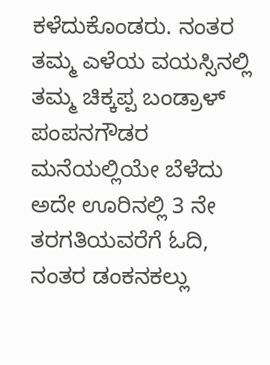ಕಳೆದುಕೊಂಡರು. ನಂತರ ತಮ್ಮ ಎಳೆಯ ವಯಸ್ಸಿನಲ್ಲಿ ತಮ್ಮ ಚಿಕ್ಕಪ್ಪ ಬಂಡ್ರಾಳ್ ಪಂಪನಗೌಡರ ಮನೆಯಲ್ಲಿಯೇ ಬೆಳೆದು ಅದೇ ಊರಿನಲ್ಲಿ 3 ನೇ ತರಗತಿಯವರೆಗೆ ಓದಿ, ನಂತರ ಡಂಕನಕಲ್ಲು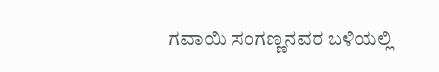ಗವಾಯಿ ಸಂಗಣ್ಣನವರ ಬಳಿಯಲ್ಲಿ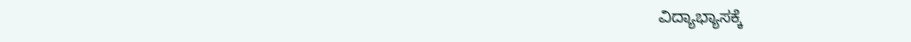ವಿದ್ಯಾಭ್ಯಾಸಕ್ಕೆ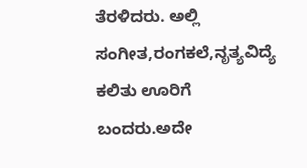ತೆರಳಿದರು. ಅಲ್ಲಿ ಸಂಗೀತ,ರಂಗಕಲೆ,ನೃತ್ಯವಿದ್ಯೆ ಕಲಿತು ಊರಿಗೆ ಬಂದರು.ಅದೇ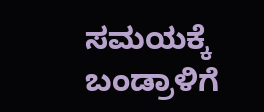ಸಮಯಕ್ಕೆ ಬಂಡ್ರಾಳಿಗೆ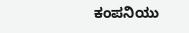ಕಂಪನಿಯು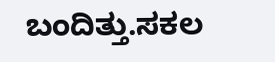ಬಂದಿತ್ತು.ಸಕಲ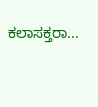ಕಲಾಸಕ್ತರಾ...